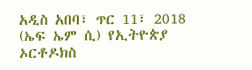አዲስ አበባ፣ ጥር 11፣ 2018 (ኤፍ ኤም ሲ) የኢትዮጵያ ኦርቶዶክስ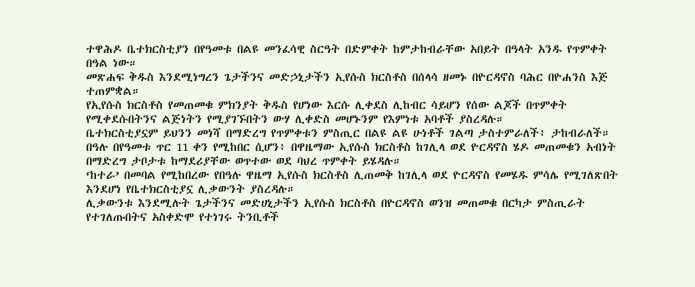ተዋሕዶ ቤተክርስቲያን በየዓመቱ በልዩ መንፈሳዊ ስርዓት በድምቀት ከምታከብራቸው አበይት በዓላት አንዱ የጥምቀት በዓል ነው።
መጽሐፍ ቅዱስ እንደሚነግረን ጌታችንና መድኃኒታችን ኢየሱስ ክርስቶስ በሰላሳ ዘመኑ በዮርዳኖስ ባሕር በዮሐንስ እጅ ተጠምቋል።
የኢየሱስ ክርስቶስ የመጠመቁ ምክንያት ቅዱስ የሆነው እርሱ ሊቀደስ ሊከብር ሳይሆን የሰው ልጆች በጥምቀት የሚቀደሱበትንና ልጅነትን የሚያገኙበትን ውሃ ሊቀድስ መሆኑንም የእምነቱ አባቶች ያስረዳሉ።
ቤተክርስቲያኗም ይህንን መነሻ በማድረግ የጥምቀቱን ምስጢር በልዩ ልዩ ሁነቶች ገልጣ ታስተምራለች፥ ታከብራለች።
በዓሉ በየዓመቱ ጥር 11 ቀን የሚከበር ሲሆን፥ በዋዜማው ኢየሱስ ክርስቶስ ከገሊላ ወደ ዮርዳኖስ ሄዶ መጠመቁን አብነት በማድረግ ታቦታቱ ከማደሪያቸው ወጥተው ወደ ባህረ ጥምቀት ይሄዳሉ።
‘ከተራ’ በመባል የሚከበረው የበዓሉ ዋዜማ ኢየሱስ ክርስቶስ ሊጠመቅ ከገሊላ ወደ ዮርዳኖስ የመሄዱ ምሳሌ የሚገለጽበት እንደሆነ የቤተክርስቲያኗ ሊቃውንት ያስረዳሉ።
ሊቃውንቱ እንደሚሉት ጌታችንና መድሀኒታችን ኢየሱስ ክርስቶስ በዮርዳኖስ ወንዝ መጠመቁ በርካታ ምስጢራት የተገለጡበትና አስቀድሞ የተነገሩ ትንቢቶች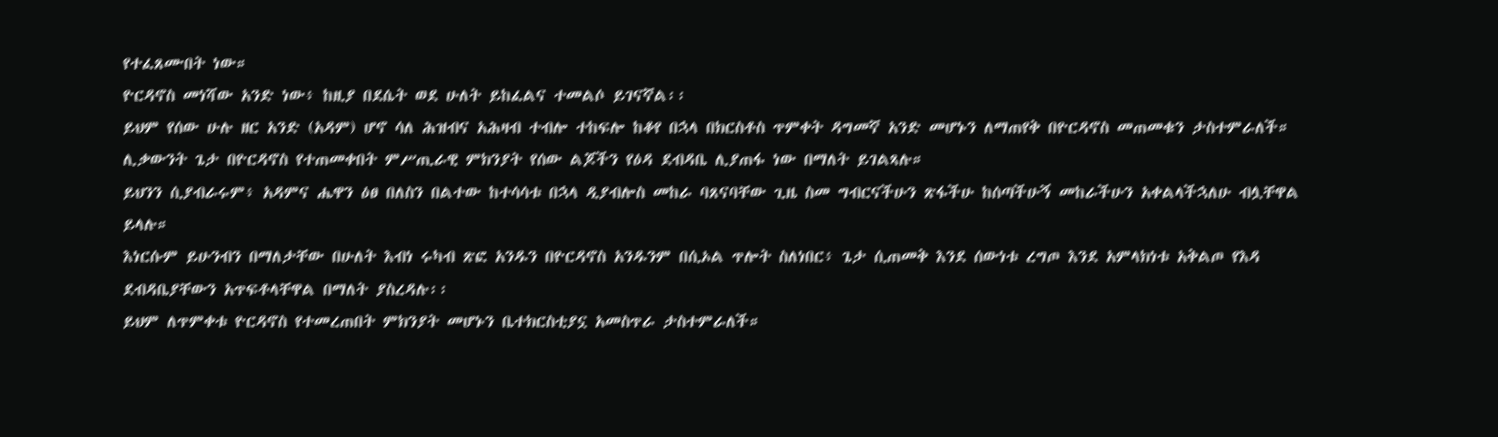የተፈጸሙበት ነው።
ዮርዳኖስ መነሻው አንድ ነው፥ ከዚያ በደሴት ወደ ሁለት ይከፈልና ተመልሶ ይገናኛል፡፡
ይህም የሰው ሁሉ ዘር አንድ (አዳም) ሆኖ ሳለ ሕዝብና አሕዛብ ተብሎ ተከፍሎ ከቆየ በኋላ በክርስቶስ ጥምቀት ዳግመኛ አንድ መሆኑን ለማጠየቅ በዮርዳኖስ መጠመቁን ታስተምራለች።
ሊቃውንት ጌታ በዮርዳኖስ የተጠመቀበት ምሥጢራዊ ምክንያት የሰው ልጆችን የዕዳ ደብዳቤ ሊያጠፋ ነው በማለት ይገልጻሉ።
ይህንን ሲያብራሩም፥ አዳምና ሔዋን ዕፀ በለስን በልተው ከተሳሳቱ በኋላ ዲያብሎስ መከራ ባጸናባቸው ጊዜ ስመ ግብርናችሁን ጽፋችሁ ከሰጣችሁኝ መከራችሁን አቀልላችኋለሁ ብሏቸዋል ይላሉ።
እነርሱም ይሁንብን በማለታቸው በሁለት እብነ ሩካብ ጽፎ አንዱን በዮርዳኖስ አንዱንም በሲኦል ጥሎት ስለነበር፥ ጌታ ሲጠመቅ እንደ ሰውነቱ ረግጦ እንደ አምላክነቱ አቅልጦ የእዳ ደብዳቤያቸውን አጥፍቶላቸዋል በማለት ያስረዳሉ፡፡
ይህም ለጥምቀቱ ዮርዳኖስ የተመረጠበት ምክንያት መሆኑን ቤተክርስቲያኗ አመስጥራ ታስተምራለች።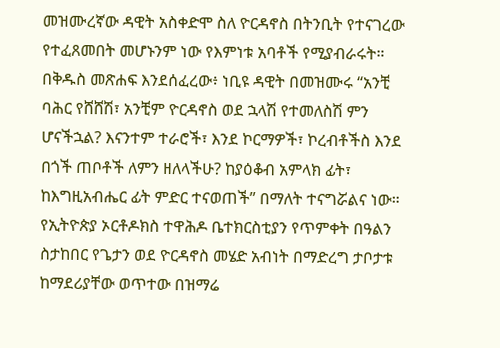መዝሙረኛው ዳዊት አስቀድሞ ስለ ዮርዳኖስ በትንቢት የተናገረው የተፈጸመበት መሆኑንም ነው የእምነቱ አባቶች የሚያብራሩት።
በቅዱስ መጽሐፍ እንደሰፈረው፥ ነቢዩ ዳዊት በመዝሙሩ “አንቺ ባሕር የሸሸሽ፣ አንቺም ዮርዳኖስ ወደ ኋላሽ የተመለስሽ ምን ሆናችኋል? እናንተም ተራሮች፣ እንደ ኮርማዎች፣ ኮረብቶችስ እንደ በጎች ጠቦቶች ለምን ዘለላችሁ? ከያዕቆብ አምላክ ፊት፣ ከእግዚአብሔር ፊት ምድር ተናወጠች” በማለት ተናግሯልና ነው።
የኢትዮጵያ ኦርቶዶክስ ተዋሕዶ ቤተክርስቲያን የጥምቀት በዓልን ስታከበር የጌታን ወደ ዮርዳኖስ መሄድ አብነት በማድረግ ታቦታቱ ከማደሪያቸው ወጥተው በዝማሬ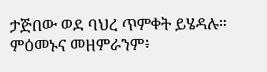ታጅበው ወደ ባህረ ጥምቀት ይሄዳሉ።
ምዕመኑና መዘምራንም፥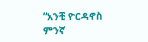“አንቺ ዮርዳኖስ ምንኛ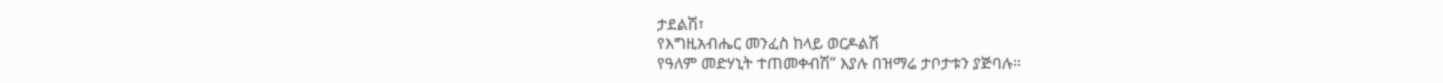ታደልሽ፣
የእግዚአብሔር መንፈስ ከላይ ወርዶልሽ
የዓለም መድሃኒት ተጠመቀብሽ” እያሉ በዝማሬ ታቦታቱን ያጅባሉ።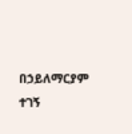በኃይለማርያም ተገኝ